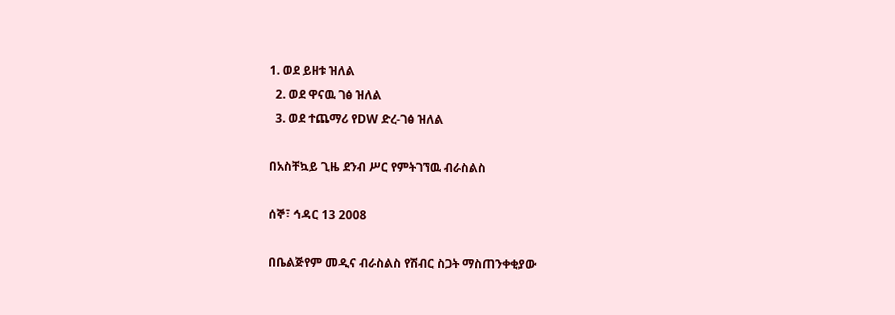1. ወደ ይዘቱ ዝለል
  2. ወደ ዋናዉ ገፅ ዝለል
  3. ወደ ተጨማሪ የDW ድረ-ገፅ ዝለል

በአስቸኳይ ጊዜ ደንብ ሥር የምትገኘዉ ብራስልስ

ሰኞ፣ ኅዳር 13 2008

በቤልጅየም መዲና ብራስልስ የሽብር ስጋት ማስጠንቀቂያው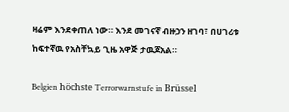ዛሬም እንደቀጠለ ነው። እንደ መገናኛ ብዙኃን ዘገባ፣ በሀገሪቱ ከፍተኛዉ የአስቸኳይ ጊዜ አዋጅ ታዉጆአል።

Belgien höchste Terrorwarnstufe in Brüssel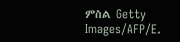ምስል Getty Images/AFP/E.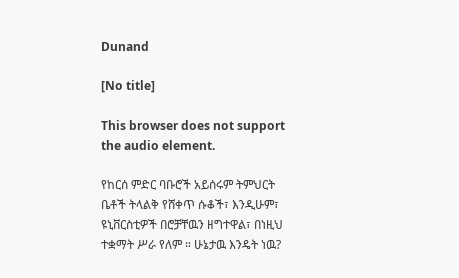Dunand

[No title]

This browser does not support the audio element.

የከርሰ ምድር ባቡሮች አይሰሩም ትምህርት ቤቶች ትላልቅ የሸቀጥ ሱቆች፣ እንዲሁም፣ ዩኒቨርስቲዎች በሮቻቸዉን ዘግተዋል፣ በነዚህ ተቋማት ሥራ የለም ። ሁኔታዉ እንዴት ነዉ?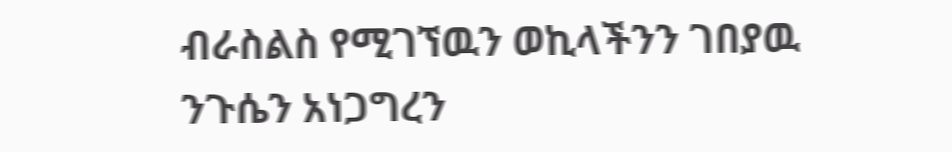ብራስልስ የሚገኘዉን ወኪላችንን ገበያዉ ንጉሴን አነጋግረን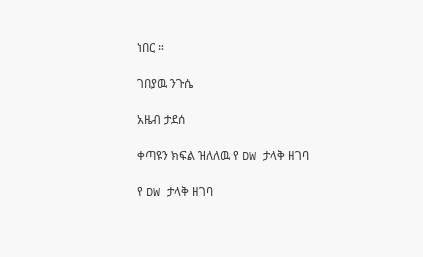ነበር ።

ገበያዉ ንጉሴ

አዜብ ታደሰ

ቀጣዩን ክፍል ዝለለዉ የ DW ታላቅ ዘገባ

የ DW ታላቅ ዘገባ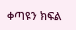ቀጣዩን ክፍል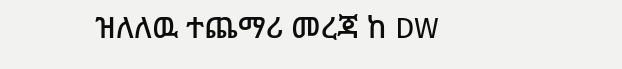ዝለለዉ ተጨማሪ መረጃ ከ DW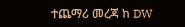ተጨማሪ መረጃ ከ DW